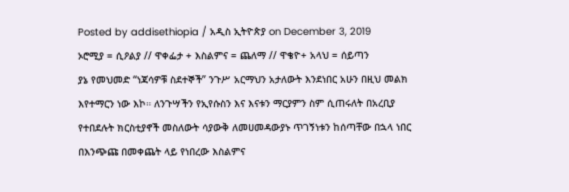Posted by addisethiopia / አዲስ ኢትዮጵያ on December 3, 2019
ኦሮሚያ = ሲዖልያ // ዋቀፌታ + እስልምና = ጨለማ // ዋቄዮ+ አላህ = ሰይጣን
ያኔ የመህመድ “ነጃሳዎቹ ስደተኞች” ንጉሥ አርማህን አታለውት እንደነበር አሁን በዚህ መልክ እየተማርን ነው እኮ። ለንጉሣችን የኢየሱስን እና እናቱን ማርያምን ስም ሲጠሩለት በአረቢያ የተበደሉት ክርስቲያኖች መስለውት ሳያውቅ ለመሀመዳውያኑ ጥገኝነቱን ከሰጣቸው በኋላ ነበር በእንጭጩ በመቀጨት ላይ የነበረው እስልምና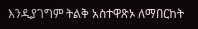እንዲያገግም ትልቅ አስተዋጽኦ ለማበርከት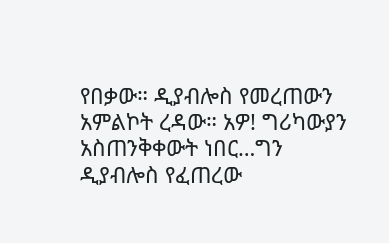የበቃው። ዲያብሎስ የመረጠውን አምልኮት ረዳው። አዎ! ግሪካውያን አስጠንቅቀውት ነበር…ግን ዲያብሎስ የፈጠረው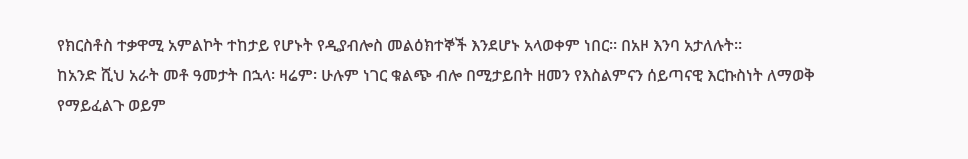የክርስቶስ ተቃዋሚ አምልኮት ተከታይ የሆኑት የዲያብሎስ መልዕክተኞች እንደሆኑ አላወቀም ነበር። በአዞ እንባ አታለሉት።
ከአንድ ሺህ አራት መቶ ዓመታት በኋላ፡ ዛሬም፡ ሁሉም ነገር ቁልጭ ብሎ በሚታይበት ዘመን የእስልምናን ሰይጣናዊ እርኩስነት ለማወቅ የማይፈልጉ ወይም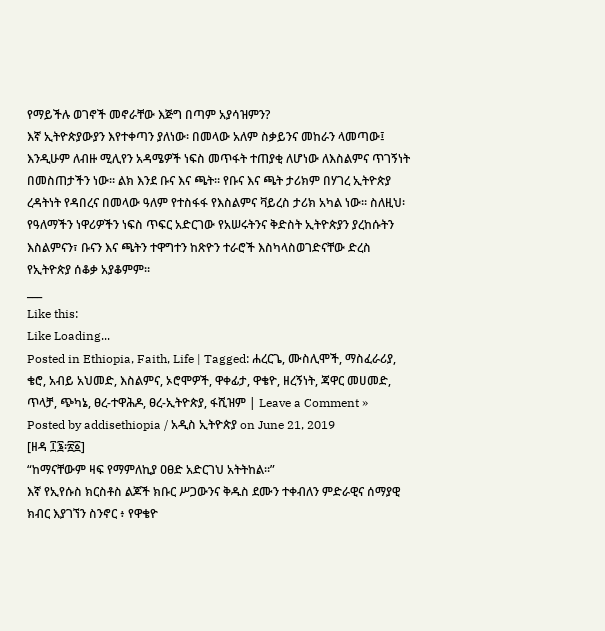የማይችሉ ወገኖች መኖራቸው እጅግ በጣም አያሳዝምን?
እኛ ኢትዮጵያውያን እየተቀጣን ያለነው፡ በመላው አለም ስቃይንና መከራን ላመጣው፤ እንዲሁም ለብዙ ሚሊየን አዳሜዎች ነፍስ መጥፋት ተጠያቂ ለሆነው ለእስልምና ጥገኝነት በመስጠታችን ነው። ልክ እንደ ቡና እና ጫት። የቡና እና ጫት ታሪክም በሃገረ ኢትዮጵያ ረዳትነት የዳበረና በመላው ዓለም የተስፋፋ የእስልምና ቫይረስ ታሪክ አካል ነው። ስለዚህ፡ የዓለማችን ነዋሪዎችን ነፍስ ጥፍር አድርገው የአሠሩትንና ቅድስት ኢትዮጵያን ያረከሱትን እስልምናን፣ ቡናን እና ጫትን ተዋግተን ከጽዮን ተራሮች እስካላስወገድናቸው ድረስ የኢትዮጵያ ሰቆቃ አያቆምም።
___
Like this:
Like Loading...
Posted in Ethiopia, Faith, Life | Tagged: ሐረርጌ, ሙስሊሞች, ማስፈራሪያ, ቄሮ, አብይ አህመድ, እስልምና, ኦሮሞዎች, ዋቀፊታ, ዋቄዮ, ዘረኝነት, ጃዋር መሀመድ, ጥላቻ, ጭካኔ, ፀረ-ተዋሕዶ, ፀረ-ኢትዮጵያ, ፋሺዝም | Leave a Comment »
Posted by addisethiopia / አዲስ ኢትዮጵያ on June 21, 2019
[ዘዳ ፲፮፡፳፩]
“ከማናቸውም ዛፍ የማምለኪያ ዐፀድ አድርገህ አትትከል።”
እኛ የኢየሱስ ክርስቶስ ልጆች ክቡር ሥጋውንና ቅዱስ ደሙን ተቀብለን ምድራዊና ሰማያዊ ክብር እያገኘን ስንኖር ፥ የዋቄዮ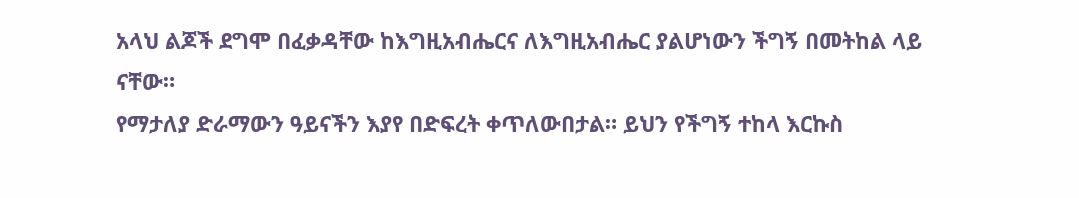አላህ ልጆች ደግሞ በፈቃዳቸው ከእግዚአብሔርና ለእግዚአብሔር ያልሆነውን ችግኝ በመትከል ላይ ናቸው።
የማታለያ ድራማውን ዓይናችን እያየ በድፍረት ቀጥለውበታል። ይህን የችግኝ ተከላ እርኩስ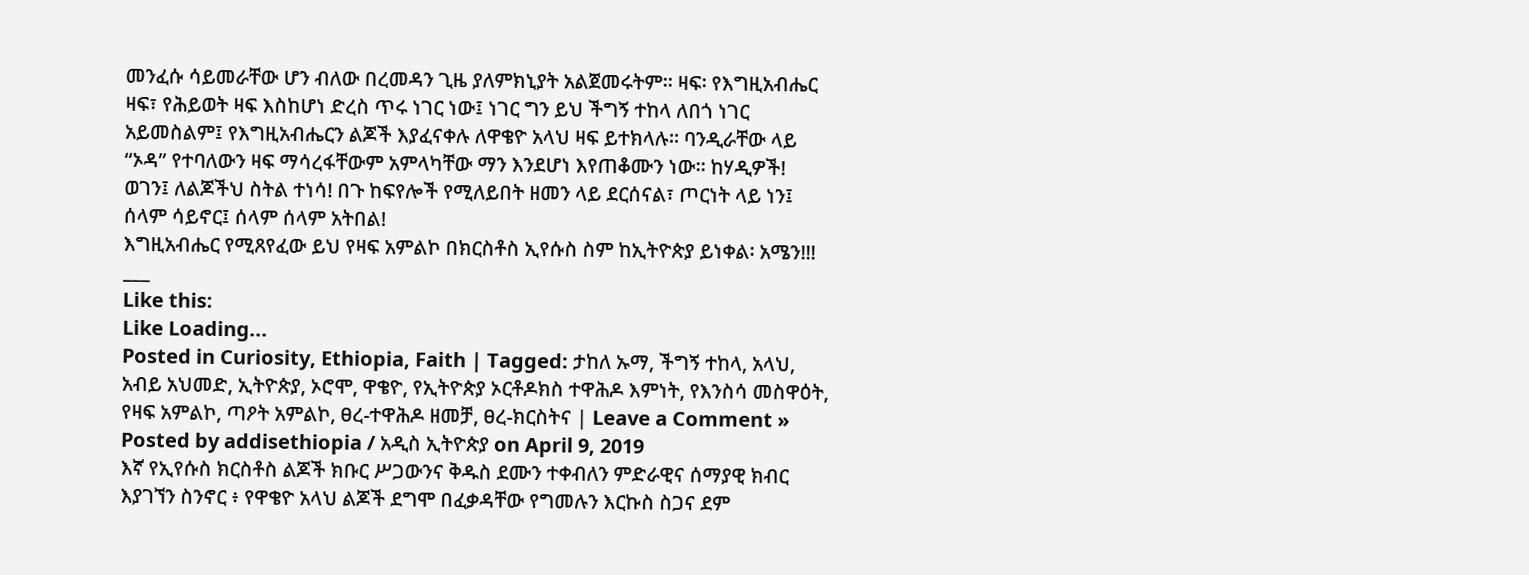መንፈሱ ሳይመራቸው ሆን ብለው በረመዳን ጊዜ ያለምክኒያት አልጀመሩትም። ዛፍ፡ የእግዚአብሔር ዛፍ፣ የሕይወት ዛፍ እስከሆነ ድረስ ጥሩ ነገር ነው፤ ነገር ግን ይህ ችግኝ ተከላ ለበጎ ነገር አይመስልም፤ የእግዚአብሔርን ልጆች እያፈናቀሉ ለዋቄዮ አላህ ዛፍ ይተክላሉ። ባንዲራቸው ላይ “ኦዳ” የተባለውን ዛፍ ማሳረፋቸውም አምላካቸው ማን እንደሆነ እየጠቆሙን ነው። ከሃዲዎች!
ወገን፤ ለልጆችህ ስትል ተነሳ! በጉ ከፍየሎች የሚለይበት ዘመን ላይ ደርሰናል፣ ጦርነት ላይ ነን፤ ሰላም ሳይኖር፤ ሰላም ሰላም አትበል!
እግዚአብሔር የሚጸየፈው ይህ የዛፍ አምልኮ በክርስቶስ ኢየሱስ ስም ከኢትዮጵያ ይነቀል፡ አሜን!!!
___
Like this:
Like Loading...
Posted in Curiosity, Ethiopia, Faith | Tagged: ታከለ ኡማ, ችግኝ ተከላ, አላህ, አብይ አህመድ, ኢትዮጵያ, ኦሮሞ, ዋቄዮ, የኢትዮጵያ ኦርቶዶክስ ተዋሕዶ እምነት, የእንስሳ መስዋዕት, የዛፍ አምልኮ, ጣዖት አምልኮ, ፀረ-ተዋሕዶ ዘመቻ, ፀረ-ክርስትና | Leave a Comment »
Posted by addisethiopia / አዲስ ኢትዮጵያ on April 9, 2019
እኛ የኢየሱስ ክርስቶስ ልጆች ክቡር ሥጋውንና ቅዱስ ደሙን ተቀብለን ምድራዊና ሰማያዊ ክብር እያገኘን ስንኖር ፥ የዋቄዮ አላህ ልጆች ደግሞ በፈቃዳቸው የግመሉን እርኩስ ስጋና ደም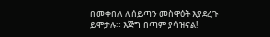በመቀበለ ለሰይጣን መስዋዕት እያደረጉ ይሞታሉ። እጅግ በጣም ያሳዝናል!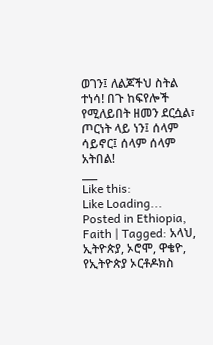ወገን፤ ለልጆችህ ስትል ተነሳ! በጉ ከፍየሎች የሚለይበት ዘመን ደርሷል፣ ጦርነት ላይ ነን፤ ሰላም ሳይኖር፤ ሰላም ሰላም አትበል!
___
Like this:
Like Loading...
Posted in Ethiopia, Faith | Tagged: አላህ, ኢትዮጵያ, ኦሮሞ, ዋቄዮ, የኢትዮጵያ ኦርቶዶክስ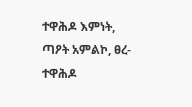ተዋሕዶ እምነት, ጣዖት አምልኮ, ፀረ-ተዋሕዶ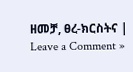ዘመቻ, ፀረ-ክርስትና | Leave a Comment »